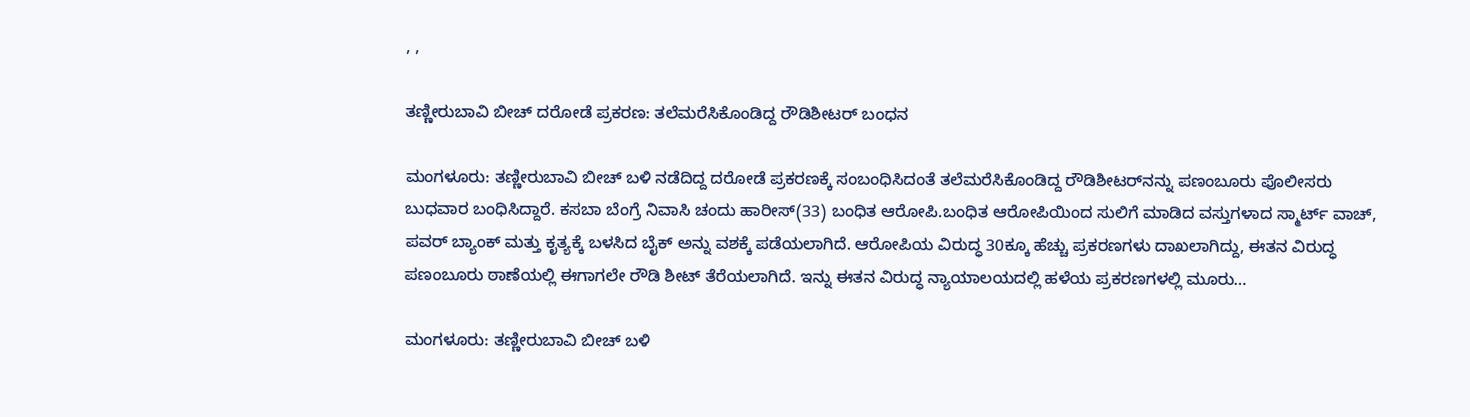, ,

ತಣ್ಣೀರುಬಾವಿ ಬೀಚ್ ದರೋಡೆ ಪ್ರಕರಣ: ತಲೆಮರೆಸಿಕೊಂಡಿದ್ದ ರೌಡಿಶೀಟರ್ ಬಂಧನ

ಮಂಗಳೂರು: ತಣ್ಣೀರುಬಾವಿ ಬೀಚ್ ಬಳಿ ನಡೆದಿದ್ದ ದರೋಡೆ ಪ್ರಕರಣಕ್ಕೆ ಸಂಬಂಧಿಸಿದಂತೆ ತಲೆಮರೆಸಿಕೊಂಡಿದ್ದ ರೌಡಿಶೀಟರ್‌ನನ್ನು ಪಣಂಬೂರು ಪೊಲೀಸರು ಬುಧವಾರ ಬಂಧಿಸಿದ್ದಾರೆ. ಕಸಬಾ ಬೆಂಗ್ರೆ ನಿವಾಸಿ ಚಂದು ಹಾರೀಸ್(33) ಬಂಧಿತ ಆರೋಪಿ.ಬಂಧಿತ ಆರೋಪಿಯಿಂದ ಸುಲಿಗೆ ಮಾಡಿದ ವಸ್ತುಗಳಾದ ಸ್ಮಾರ್ಟ್ ವಾಚ್, ಪವರ್ ಬ್ಯಾಂಕ್ ಮತ್ತು ಕೃತ್ಯಕ್ಕೆ ಬಳಸಿದ ಬೈಕ್ ಅನ್ನು ವಶಕ್ಕೆ ಪಡೆಯಲಾಗಿದೆ. ಆರೋಪಿಯ ವಿರುದ್ಧ 30ಕ್ಕೂ ಹೆಚ್ಚು ಪ್ರಕರಣಗಳು ದಾಖಲಾಗಿದ್ದು, ಈತನ ವಿರುದ್ಧ ಪಣಂಬೂರು ಠಾಣೆಯಲ್ಲಿ ಈಗಾಗಲೇ ರೌಡಿ ಶೀಟ್ ತೆರೆಯಲಾಗಿದೆ. ಇನ್ನು ಈತನ ವಿರುದ್ಧ ನ್ಯಾಯಾಲಯದಲ್ಲಿ ಹಳೆಯ ಪ್ರಕರಣಗಳಲ್ಲಿ ಮೂರು…

ಮಂಗಳೂರು: ತಣ್ಣೀರುಬಾವಿ ಬೀಚ್ ಬಳಿ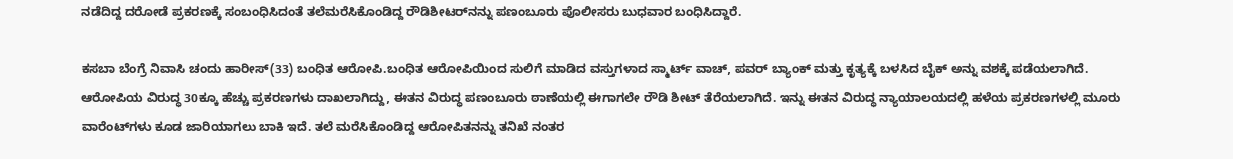ನಡೆದಿದ್ದ ದರೋಡೆ ಪ್ರಕರಣಕ್ಕೆ ಸಂಬಂಧಿಸಿದಂತೆ ತಲೆಮರೆಸಿಕೊಂಡಿದ್ದ ರೌಡಿಶೀಟರ್‌ನನ್ನು ಪಣಂಬೂರು ಪೊಲೀಸರು ಬುಧವಾರ ಬಂಧಿಸಿದ್ದಾರೆ.

ಕಸಬಾ ಬೆಂಗ್ರೆ ನಿವಾಸಿ ಚಂದು ಹಾರೀಸ್(33) ಬಂಧಿತ ಆರೋಪಿ.ಬಂಧಿತ ಆರೋಪಿಯಿಂದ ಸುಲಿಗೆ ಮಾಡಿದ ವಸ್ತುಗಳಾದ ಸ್ಮಾರ್ಟ್ ವಾಚ್, ಪವರ್ ಬ್ಯಾಂಕ್ ಮತ್ತು ಕೃತ್ಯಕ್ಕೆ ಬಳಸಿದ ಬೈಕ್ ಅನ್ನು ವಶಕ್ಕೆ ಪಡೆಯಲಾಗಿದೆ. ಆರೋಪಿಯ ವಿರುದ್ಧ 30ಕ್ಕೂ ಹೆಚ್ಚು ಪ್ರಕರಣಗಳು ದಾಖಲಾಗಿದ್ದು, ಈತನ ವಿರುದ್ಧ ಪಣಂಬೂರು ಠಾಣೆಯಲ್ಲಿ ಈಗಾಗಲೇ ರೌಡಿ ಶೀಟ್ ತೆರೆಯಲಾಗಿದೆ. ಇನ್ನು ಈತನ ವಿರುದ್ಧ ನ್ಯಾಯಾಲಯದಲ್ಲಿ ಹಳೆಯ ಪ್ರಕರಣಗಳಲ್ಲಿ ಮೂರು ವಾರೆಂಟ್‌ಗಳು ಕೂಡ ಜಾರಿಯಾಗಲು ಬಾಕಿ ಇದೆ. ತಲೆ ಮರೆಸಿಕೊಂಡಿದ್ದ ಆರೋಪಿತನನ್ನು ತನಿಖೆ ನಂತರ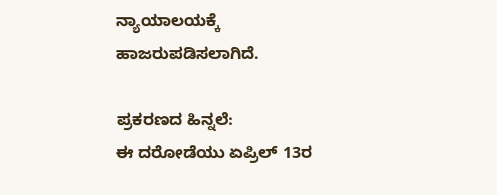ನ್ಯಾಯಾಲಯಕ್ಕೆ ಹಾಜರುಪಡಿಸಲಾಗಿದೆ.

ಪ್ರಕರಣದ ಹಿನ್ನಲೆ:
ಈ ದರೋಡೆಯು ಏಪ್ರಿಲ್ 13ರ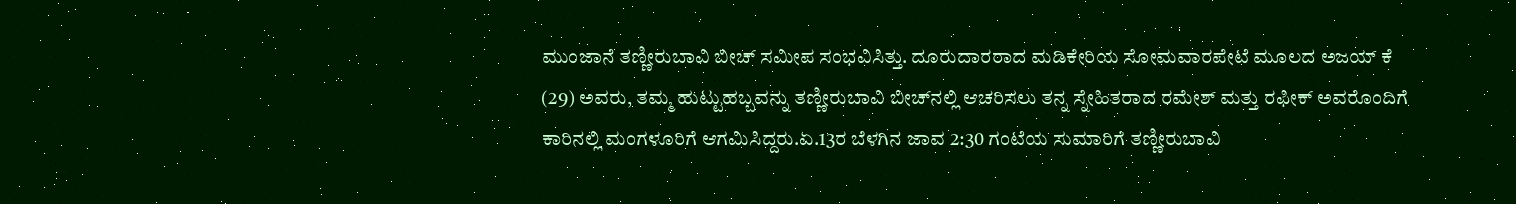ಮುಂಜಾನೆ ತಣ್ಣೀರುಬಾವಿ ಬೀಚ್ ಸಮೀಪ ಸಂಭವಿಸಿತ್ತು. ದೂರುದಾರರಾದ ಮಡಿಕೇರಿಯ ಸೋಮವಾರಪೇಟೆ ಮೂಲದ ಅಜಯ್ ಕೆ (29) ಅವರು, ತಮ್ಮ ಹುಟ್ಟುಹಬ್ಬವನ್ನು ತಣ್ಣೀರುಬಾವಿ ಬೀಚ್‌ನಲ್ಲಿ ಆಚರಿಸಲು ತನ್ನ ಸ್ನೇಹಿತರಾದ ರಮೇಶ್ ಮತ್ತು ರಫೀಕ್ ಅವರೊಂದಿಗೆ ಕಾರಿನಲ್ಲಿ ಮಂಗಳೂರಿಗೆ ಆಗಮಿಸಿದ್ದರು.ಏ.13ರ ಬೆಳಗಿನ ಜಾವ 2:30 ಗಂಟೆಯ ಸುಮಾರಿಗೆ ತಣ್ಣೀರುಬಾವಿ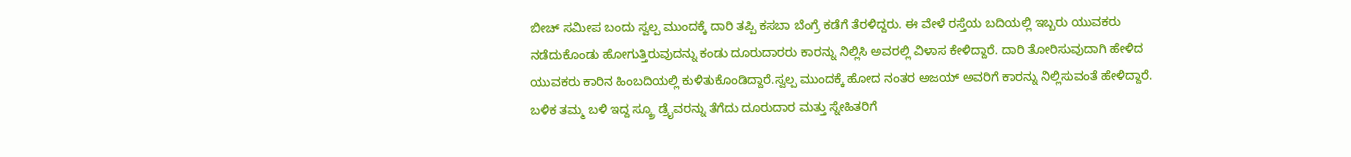ಬೀಚ್ ಸಮೀಪ ಬಂದು ಸ್ವಲ್ಪ ಮುಂದಕ್ಕೆ ದಾರಿ ತಪ್ಪಿ ಕಸಬಾ ಬೆಂಗ್ರೆ ಕಡೆಗೆ ತೆರಳಿದ್ದರು. ಈ ವೇಳೆ ರಸ್ತೆಯ ಬದಿಯಲ್ಲಿ ಇಬ್ಬರು ಯುವಕರು ನಡೆದುಕೊಂಡು ಹೋಗುತ್ತಿರುವುದನ್ನು ಕಂಡು ದೂರುದಾರರು ಕಾರನ್ನು ನಿಲ್ಲಿಸಿ ಅವರಲ್ಲಿ ವಿಳಾಸ ಕೇಳಿದ್ದಾರೆ. ದಾರಿ ತೋರಿಸುವುದಾಗಿ ಹೇಳಿದ ಯುವಕರು ಕಾರಿನ ಹಿಂಬದಿಯಲ್ಲಿ ಕುಳಿತುಕೊಂಡಿದ್ದಾರೆ.ಸ್ವಲ್ಪ ಮುಂದಕ್ಕೆ ಹೋದ ನಂತರ ಅಜಯ್ ಅವರಿಗೆ ಕಾರನ್ನು ನಿಲ್ಲಿಸುವಂತೆ ಹೇಳಿದ್ದಾರೆ. ಬಳಿಕ ತಮ್ಮ ಬಳಿ ಇದ್ದ ಸ್ಕ್ರೂ ಡ್ರೈವರನ್ನು ತೆಗೆದು ದೂರುದಾರ ಮತ್ತು ಸ್ನೇಹಿತರಿಗೆ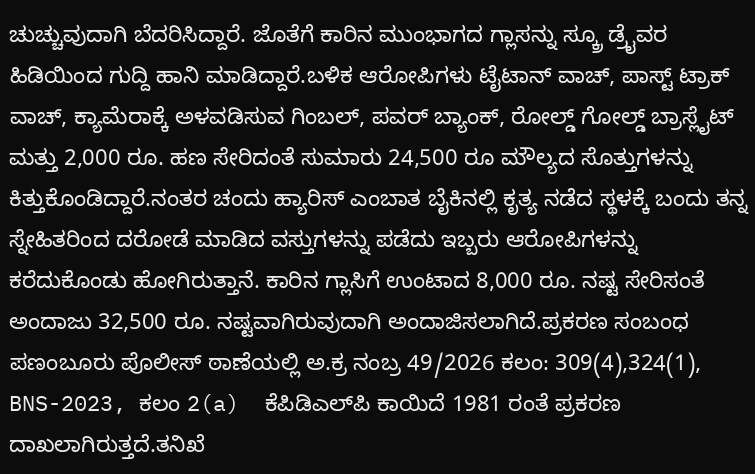ಚುಚ್ಚುವುದಾಗಿ ಬೆದರಿಸಿದ್ದಾರೆ. ಜೊತೆಗೆ ಕಾರಿನ ಮುಂಭಾಗದ ಗ್ಲಾಸನ್ನು ಸ್ಕ್ರೂ ಡ್ರೈವರ ಹಿಡಿಯಿಂದ ಗುದ್ದಿ ಹಾನಿ ಮಾಡಿದ್ದಾರೆ.ಬಳಿಕ ಆರೋಪಿಗಳು ಟೈಟಾನ್ ವಾಚ್, ಪಾಸ್ಟ್ ಟ್ರಾಕ್ ವಾಚ್, ಕ್ಯಾಮೆರಾಕ್ಕೆ ಅಳವಡಿಸುವ ಗಿಂಬಲ್, ಪವರ್ ಬ್ಯಾಂಕ್, ರೋಲ್ಡ್ ಗೋಲ್ಡ್ ಬ್ರಾಸ್ಲೈಟ್ ಮತ್ತು 2,000 ರೂ. ಹಣ ಸೇರಿದಂತೆ ಸುಮಾರು 24,500 ರೂ ಮೌಲ್ಯದ ಸೊತ್ತುಗಳನ್ನು ಕಿತ್ತುಕೊಂಡಿದ್ದಾರೆ.ನಂತರ ಚಂದು ಹ್ಯಾರಿಸ್ ಎಂಬಾತ ಬೈಕಿನಲ್ಲಿ ಕೃತ್ಯ ನಡೆದ ಸ್ಥಳಕ್ಕೆ ಬಂದು ತನ್ನ ಸ್ನೇಹಿತರಿಂದ ದರೋಡೆ ಮಾಡಿದ ವಸ್ತುಗಳನ್ನು ಪಡೆದು ಇಬ್ಬರು ಆರೋಪಿಗಳನ್ನು ಕರೆದುಕೊಂಡು ಹೋಗಿರುತ್ತಾನೆ. ಕಾರಿನ ಗ್ಲಾಸಿಗೆ ಉಂಟಾದ 8,000 ರೂ. ನಷ್ಟ ಸೇರಿಸಂತೆ ಅಂದಾಜು 32,500 ರೂ. ನಷ್ಟವಾಗಿರುವುದಾಗಿ ಅಂದಾಜಿಸಲಾಗಿದೆ.ಪ್ರಕರಣ ಸಂಬಂಧ ಪಣಂಬೂರು ಪೊಲೀಸ್ ಠಾಣೆಯಲ್ಲಿ ಅ.ಕ್ರ ನಂಬ್ರ 49/2026 ಕಲಂ: 309(4),324(1), BNS-2023, ಕಲಂ 2(a)  ಕೆಪಿಡಿಎಲ್‌ಪಿ ಕಾಯಿದೆ 1981 ರಂತೆ ಪ್ರಕರಣ ದಾಖಲಾಗಿರುತ್ತದೆ.ತನಿಖೆ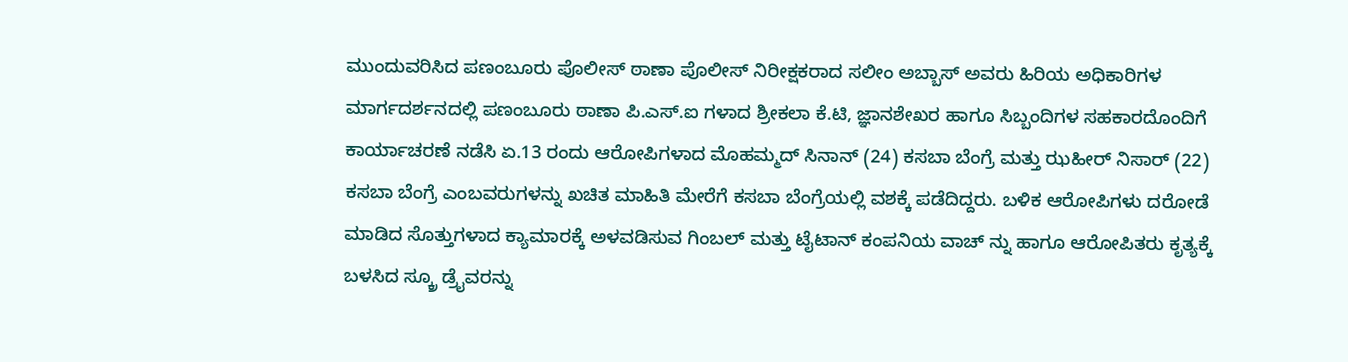ಮುಂದುವರಿಸಿದ ಪಣಂಬೂರು ಪೊಲೀಸ್ ಠಾಣಾ ಪೊಲೀಸ್ ನಿರೀಕ್ಷಕರಾದ ಸಲೀಂ ಅಬ್ಬಾಸ್ ಅವರು ಹಿರಿಯ ಅಧಿಕಾರಿಗಳ ಮಾರ್ಗದರ್ಶನದಲ್ಲಿ ಪಣಂಬೂರು ಠಾಣಾ ಪಿ.ಎಸ್.ಐ ಗಳಾದ ಶ್ರೀಕಲಾ ಕೆ.ಟಿ, ಜ್ಞಾನಶೇಖರ ಹಾಗೂ ಸಿಬ್ಬಂದಿಗಳ ಸಹಕಾರದೊಂದಿಗೆ ಕಾರ್ಯಾಚರಣೆ ನಡೆಸಿ ಏ.13 ರಂದು ಆರೋಪಿಗಳಾದ ಮೊಹಮ್ಮದ್ ಸಿನಾನ್ (24) ಕಸಬಾ ಬೆಂಗ್ರೆ ಮತ್ತು ಝಹೀರ್ ನಿಸಾರ್ (22) ಕಸಬಾ ಬೆಂಗ್ರೆ ಎಂಬವರುಗಳನ್ನು ಖಚಿತ ಮಾಹಿತಿ ಮೇರೆಗೆ ಕಸಬಾ ಬೆಂಗ್ರೆಯಲ್ಲಿ ವಶಕ್ಕೆ ಪಡೆದಿದ್ದರು. ಬಳಿಕ ಆರೋಪಿಗಳು ದರೋಡೆ ಮಾಡಿದ ಸೊತ್ತುಗಳಾದ ಕ್ಯಾಮಾರಕ್ಕೆ ಅಳವಡಿಸುವ ಗಿಂಬಲ್ ಮತ್ತು ಟೈಟಾನ್ ಕಂಪನಿಯ ವಾಚ್ ನ್ನು ಹಾಗೂ ಆರೋಪಿತರು ಕೃತ್ಯಕ್ಕೆ ಬಳಸಿದ ಸ್ಕ್ರೂ ಡ್ರೈವರನ್ನು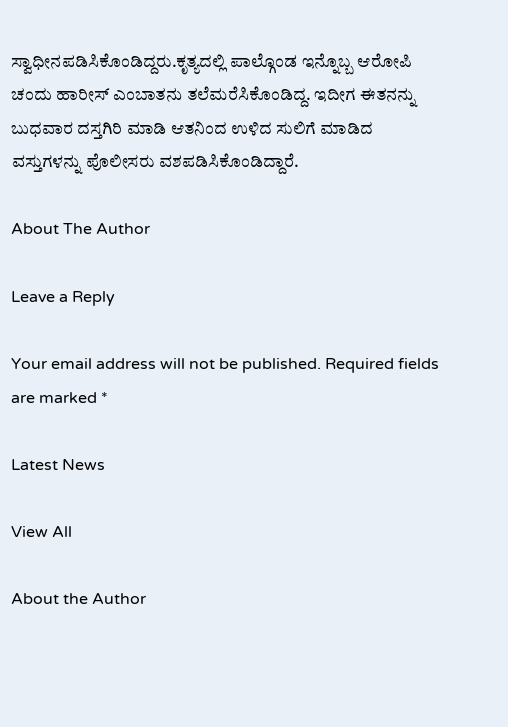ಸ್ವಾಧೀನಪಡಿಸಿಕೊಂಡಿದ್ದರು.ಕೃತ್ಯದಲ್ಲಿ ಪಾಲ್ಗೊಂಡ ಇನ್ನೊಬ್ಬ ಆರೋಪಿ ಚಂದು ಹಾರೀಸ್ ಎಂಬಾತನು ತಲೆಮರೆಸಿಕೊಂಡಿದ್ದ. ಇದೀಗ ಈತನನ್ನು ಬುಧವಾರ ದಸ್ತಗಿರಿ ಮಾಡಿ ಆತನಿಂದ ಉಳಿದ ಸುಲಿಗೆ ಮಾಡಿದ ವಸ್ತುಗಳನ್ನು ಪೊಲೀಸರು ವಶಪಡಿಸಿಕೊಂಡಿದ್ದಾರೆ.

About The Author

Leave a Reply

Your email address will not be published. Required fields are marked *

Latest News

View All

About the Author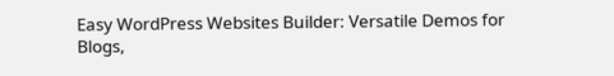Easy WordPress Websites Builder: Versatile Demos for Blogs,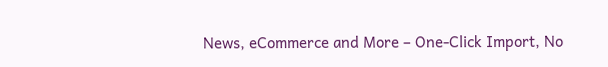News, eCommerce and More – One-Click Import, No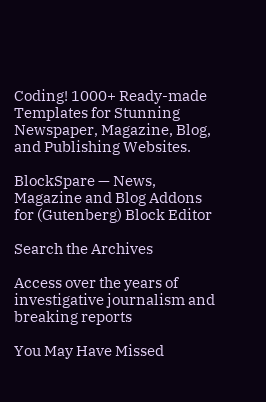Coding! 1000+ Ready-made Templates for Stunning Newspaper, Magazine, Blog, and Publishing Websites.

BlockSpare — News, Magazine and Blog Addons for (Gutenberg) Block Editor

Search the Archives

Access over the years of investigative journalism and breaking reports

You May Have Missed